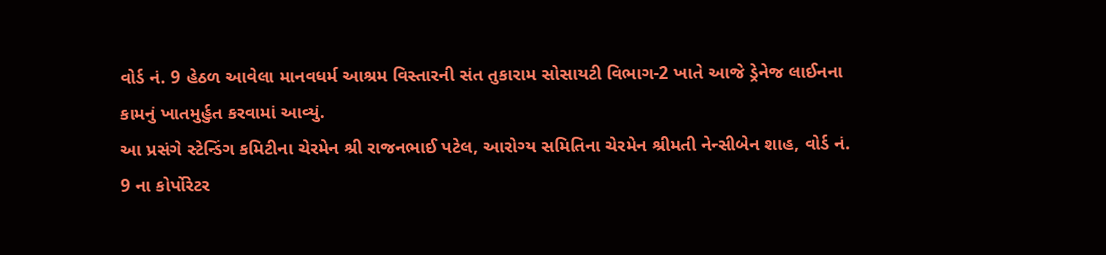વોર્ડ નં. 9 હેઠળ આવેલા માનવધર્મ આશ્રમ વિસ્તારની સંત તુકારામ સોસાયટી વિભાગ-2 ખાતે આજે ડ્રેનેજ લાઈનના કામનું ખાતમુર્હુત કરવામાં આવ્યું.
આ પ્રસંગે સ્ટેન્ડિંગ કમિટીના ચેરમેન શ્રી રાજનભાઈ પટેલ, આરોગ્ય સમિતિના ચેરમેન શ્રીમતી નેન્સીબેન શાહ, વોર્ડ નં. 9 ના કોર્પોરેટર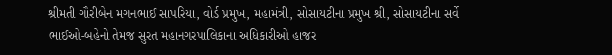શ્રીમતી ગૌરીબેન મગનભાઈ સાપરિયા, વોર્ડ પ્રમુખ, મહામંત્રી, સોસાયટીના પ્રમુખ શ્રી, સોસાયટીના સર્વે ભાઈઓ-બહેનો તેમજ સુરત મહાનગરપાલિકાના અધિકારીઓ હાજર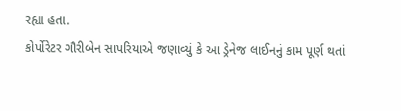રહ્યા હતા.
કોર્પોરેટર ગૌરીબેન સાપરિયાએ જણાવ્યું કે આ ડ્રેનેજ લાઈનનું કામ પૂર્ણ થતાં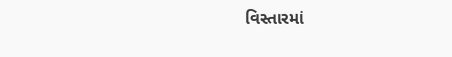વિસ્તારમાં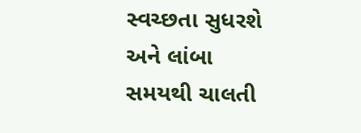સ્વચ્છતા સુધરશે અને લાંબા સમયથી ચાલતી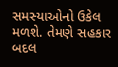સમસ્યાઓનો ઉકેલ મળશે. તેમણે સહકાર બદલ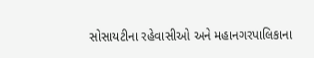સોસાયટીના રહેવાસીઓ અને મહાનગરપાલિકાના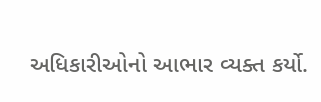અધિકારીઓનો આભાર વ્યક્ત કર્યો.